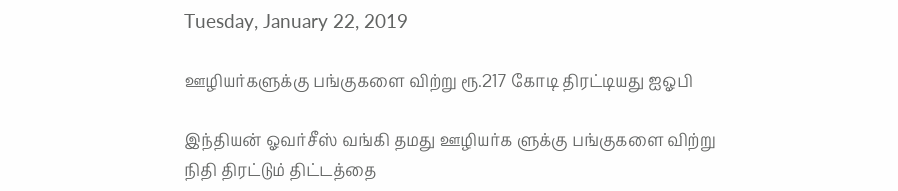Tuesday, January 22, 2019

ஊழியர்களுக்கு பங்குகளை விற்று ரூ.217 கோடி திரட்டியது ஐஓபி

இந்தியன் ஓவர்சீஸ் வங்கி தமது ஊழியர்க ளுக்கு பங்குகளை விற்று நிதி திரட்டும் திட்டத்தை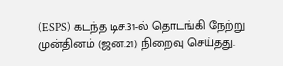(ESPS) கடந்த டிச.31-ல் தொடங்கி நேற்று முன்தினம் (ஜன.21) நிறைவு செய்தது.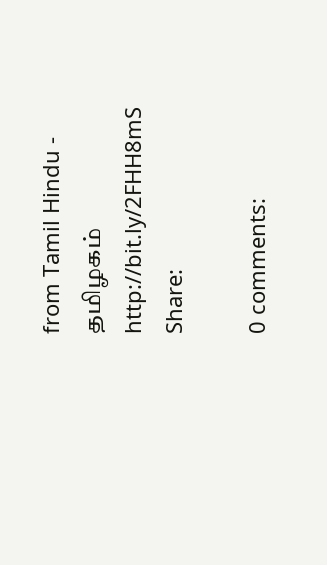from Tamil Hindu - தமிழகம் http://bit.ly/2FHH8mS
Share:

0 comments: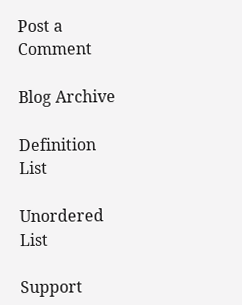Post a Comment

Blog Archive

Definition List

Unordered List

Support